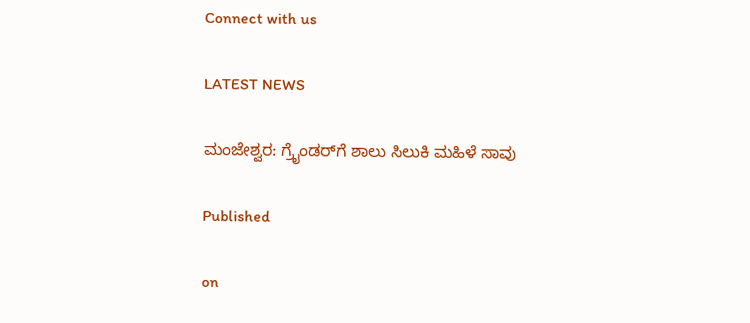Connect with us

LATEST NEWS

ಮಂಜೇಶ್ವರ: ಗ್ರೈಂಡರ್‌ಗೆ ಶಾಲು ಸಿಲುಕಿ ಮಹಿಳೆ ಸಾವು

Published

on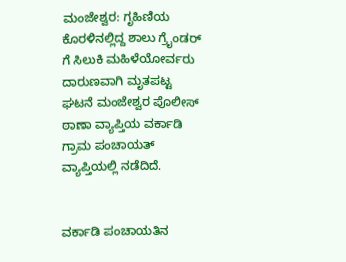ಮಂಜೇಶ್ವರ: ಗೃಹಿಣಿಯ ಕೊರಳಿನಲ್ಲಿದ್ದ ಶಾಲು ಗ್ರೈಂಡರ್ ಗೆ ಸಿಲುಕಿ ಮಹಿಳೆಯೋರ್ವರು ದಾರುಣವಾಗಿ ಮೃತಪಟ್ಟ ಘಟನೆ ಮಂಜೇಶ್ವರ‌ ಪೊಲೀಸ್ ಠಾಣಾ ವ್ಯಾಪ್ತಿಯ ವರ್ಕಾಡಿ ಗ್ರಾಮ ಪಂಚಾಯತ್ ವ್ಯಾಪ್ತಿಯಲ್ಲಿ ನಡೆದಿದೆ.


ವರ್ಕಾಡಿ ಪಂಚಾಯತಿನ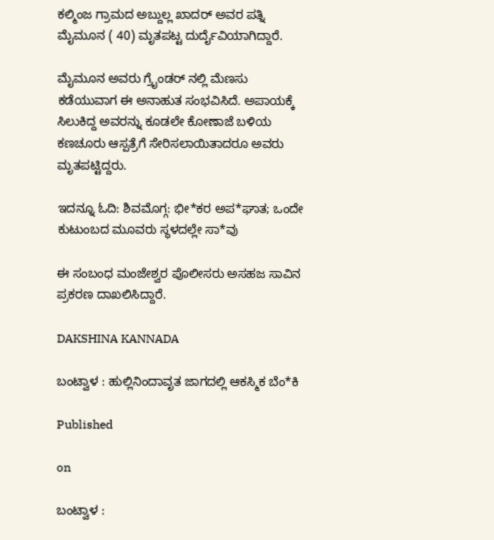ಕಲ್ಮಿಂಜ ಗ್ರಾಮದ ಅಬ್ದುಲ್ಲ ಖಾದರ್ ಅವರ ಪತ್ನಿ ಮೈಮೂನ ( 40) ಮೃತಪಟ್ಟ ದುರ್ದೈವಿಯಾಗಿದ್ದಾರೆ.

ಮೈಮೂನ ಅವರು ಗ್ರೈಂಡರ್ ನಲ್ಲಿ ಮೆಣಸು ಕಡೆಯುವಾಗ ಈ ಅನಾಹುತ ಸಂಭವಿಸಿದೆ. ಅಪಾಯಕ್ಕೆ ಸಿಲುಕಿದ್ದ ಅವರನ್ನು ಕೂಡಲೇ ಕೋಣಾಜೆ ಬಳಿಯ ಕಣಚೂರು ಆಸ್ಪತ್ರೆಗೆ ಸೇರಿಸಲಾಯಿತಾದರೂ ಅವರು ಮೃತಪಟ್ಟಿದ್ದರು.

ಇದನ್ನೂ ಓದಿ: ಶಿವಮೊಗ್ಗ: ಭೀ*ಕರ ಅಪ*ಘಾತ; ಒಂದೇ ಕುಟುಂಬದ ಮೂವರು ಸ್ಥಳದಲ್ಲೇ ಸಾ*ವು

ಈ ಸಂಬಂಧ ಮಂಜೇಶ್ವರ ಪೊಲೀಸರು ಅಸಹಜ ಸಾವಿನ ಪ್ರಕರಣ ದಾಖಲಿಸಿದ್ದಾರೆ.

DAKSHINA KANNADA

ಬಂಟ್ವಾಳ : ಹುಲ್ಲಿನಿಂದಾವೃತ ಜಾಗದಲ್ಲಿ ಆಕಸ್ಮಿಕ ಬೆಂ*ಕಿ

Published

on

ಬಂಟ್ವಾಳ :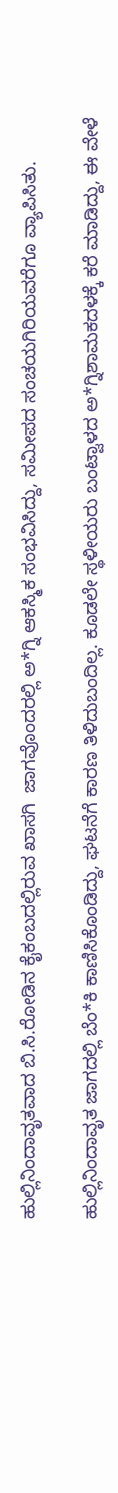ಹುಲ್ಲಿನಿಂದಾವೃತವಾದ ಬಿ.ಸಿ.ರೋಡಿನ ಕೈಕಂಬದಲ್ಲಿರುವ ಖಾಸಗಿ  ಜಾಗವೊಂದರಲ್ಲಿ ಅ*ಗ್ನಿ ಆಕಸ್ಮಿಕ ಸಂಭವಿಸಿದ್ದು, ಸಮೀಪದ ಸಂಚಯಗಿರಿಯವರೆಗೂ ವ್ಯಾಪಿಸಿತು.

ಹುಲ್ಲಿನಿಂದಾವೃತ ಜಾಗದಲ್ಲಿ ಬೆಂ*ಕಿ ಕಾಣಿಸಿಕೊಂಡಿದ್ದು, ಘಟನೆಗೆ ಕಾರಣ ತಿಳಿದುಬಂದಿಲ್ಲ. ಕೂಡಲೇ ಸ್ಥಳೀಯರು ಬಂಟ್ವಾಳದ ಅ*ಗ್ನಿಶಾಮಕದಳಕ್ಕೆ ಕರೆ ಮಾಡಿದ್ದು, ಈ ವೇಳೆ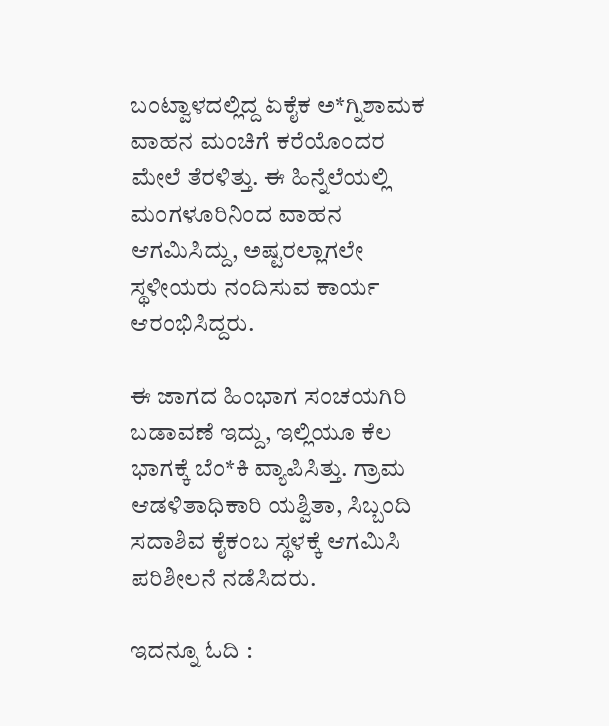ಬಂಟ್ವಾಳದಲ್ಲಿದ್ದ ಏಕೈಕ ಅ*ಗ್ನಿಶಾಮಕ ವಾಹನ ಮಂಚಿಗೆ ಕರೆಯೊಂದರ ಮೇಲೆ ತೆರಳಿತ್ತು. ಈ ಹಿನ್ನೆಲೆಯಲ್ಲಿ ಮಂಗಳೂರಿನಿಂದ ವಾಹನ ಆಗಮಿಸಿದ್ದು, ಅಷ್ಟರಲ್ಲಾಗಲೇ ಸ್ಥಳೀಯರು ನಂದಿಸುವ ಕಾರ್ಯ ಆರಂಭಿಸಿದ್ದರು.

ಈ ಜಾಗದ ಹಿಂಭಾಗ ಸಂಚಯಗಿರಿ ಬಡಾವಣೆ ಇದ್ದು, ಇಲ್ಲಿಯೂ ಕೆಲ ಭಾಗಕ್ಕೆ ಬೆಂ*ಕಿ ವ್ಯಾಪಿಸಿತ್ತು. ಗ್ರಾಮ ಆಡಳಿತಾಧಿಕಾರಿ ಯಶ್ವಿತಾ, ಸಿಬ್ಬಂದಿ ಸದಾಶಿವ ಕೈಕಂಬ ಸ್ಥಳಕ್ಕೆ ಆಗಮಿಸಿ ಪರಿಶೀಲನೆ ನಡೆಸಿದರು.

ಇದನ್ನೂ ಓದಿ :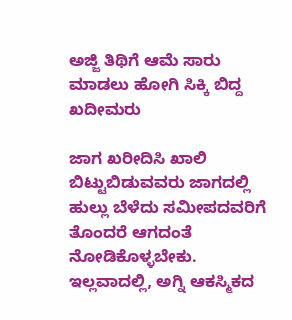ಅಜ್ಜಿ ತಿಥಿಗೆ ಆಮೆ ಸಾರು ಮಾಡಲು ಹೋಗಿ ಸಿಕ್ಕಿ ಬಿದ್ದ ಖದೀಮರು

ಜಾಗ ಖರೀದಿಸಿ ಖಾಲಿ ಬಿಟ್ಟುಬಿಡುವವರು ಜಾಗದಲ್ಲಿ ಹುಲ್ಲು ಬೆಳೆದು ಸಮೀಪದವರಿಗೆ ತೊಂದರೆ ಆಗದಂತೆ ನೋಡಿಕೊಳ್ಳಬೇಕು. ಇಲ್ಲವಾದಲ್ಲಿ, ಅಗ್ನಿ ಆಕಸ್ಮಿಕದ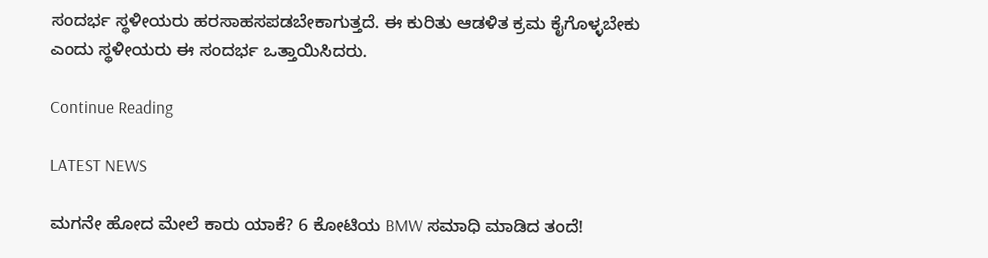ಸಂದರ್ಭ ಸ್ಥಳೀಯರು ಹರಸಾಹಸಪಡಬೇಕಾಗುತ್ತದೆ. ಈ ಕುರಿತು ಆಡಳಿತ ಕ್ರಮ ಕೈಗೊಳ್ಳಬೇಕು ಎಂದು ಸ್ಥಳೀಯರು ಈ ಸಂದರ್ಭ ಒತ್ತಾಯಿಸಿದರು.

Continue Reading

LATEST NEWS

ಮಗನೇ ಹೋದ ಮೇಲೆ ಕಾರು ಯಾಕೆ? 6 ಕೋಟಿಯ BMW ಸಮಾಧಿ ಮಾಡಿದ ತಂದೆ!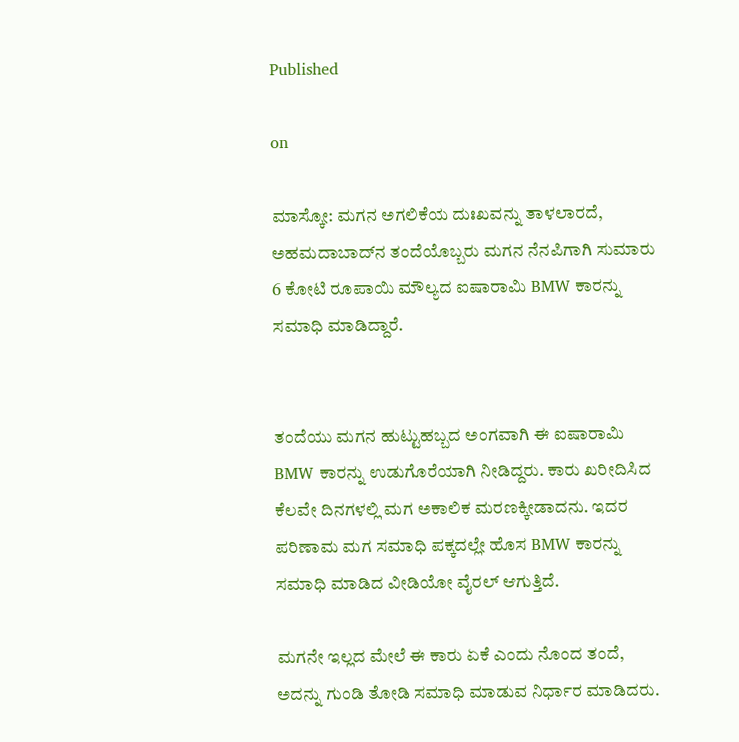Published

on

ಮಾಸ್ಕೋ: ಮಗನ ಅಗಲಿಕೆಯ ದುಃಖವನ್ನು ತಾಳಲಾರದೆ, ಅಹಮದಾಬಾದ್‌ನ ತಂದೆಯೊಬ್ಬರು ಮಗನ ನೆನಪಿಗಾಗಿ ಸುಮಾರು 6 ಕೋಟಿ ರೂಪಾಯಿ ಮೌಲ್ಯದ ಐಷಾರಾಮಿ BMW ಕಾರನ್ನು ಸಮಾಧಿ ಮಾಡಿದ್ದಾರೆ.


ತಂದೆಯು ಮಗನ ಹುಟ್ಟುಹಬ್ಬದ ಅಂಗವಾಗಿ ಈ ಐಷಾರಾಮಿ BMW ಕಾರನ್ನು ಉಡುಗೊರೆಯಾಗಿ ನೀಡಿದ್ದರು. ಕಾರು ಖರೀದಿಸಿದ ಕೆಲವೇ ದಿನಗಳಲ್ಲಿ ಮಗ ಅಕಾಲಿಕ ಮರಣಕ್ಕೀಡಾದನು. ಇದರ ಪರಿಣಾಮ ಮಗ ಸಮಾಧಿ ಪಕ್ಕದಲ್ಲೇ ಹೊಸ BMW ಕಾರನ್ನು ಸಮಾಧಿ ಮಾಡಿದ ವೀಡಿಯೋ ವೈರಲ್‌ ಆಗುತ್ತಿದೆ.

ಮಗನೇ ಇಲ್ಲದ ಮೇಲೆ ಈ ಕಾರು ಏಕೆ ಎಂದು ನೊಂದ ತಂದೆ, ಅದನ್ನು ಗುಂಡಿ ತೋಡಿ ಸಮಾಧಿ ಮಾಡುವ ನಿರ್ಧಾರ ಮಾಡಿದರು.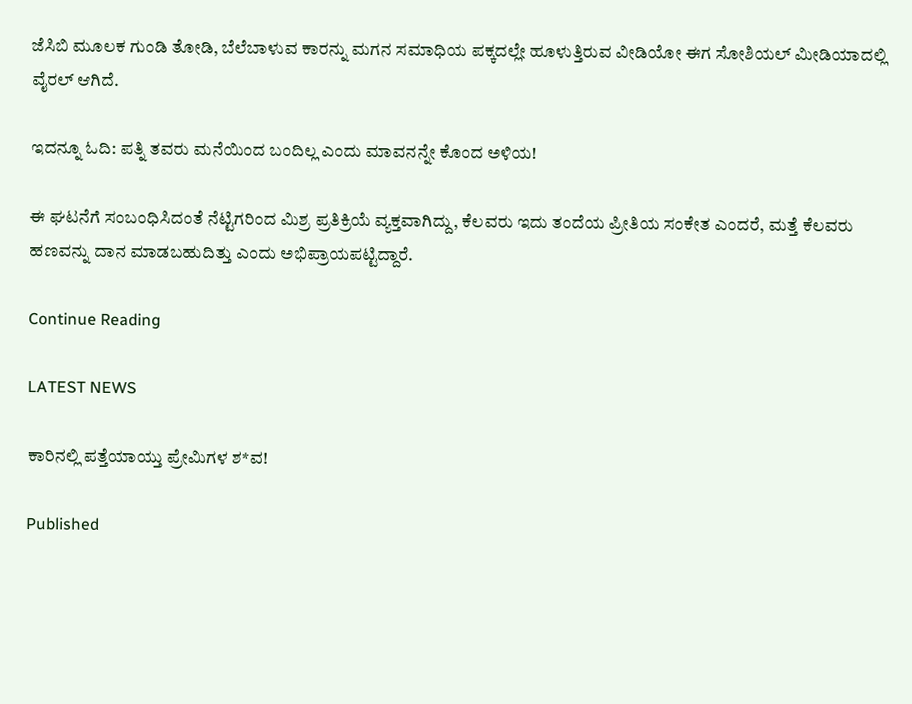ಜೆಸಿಬಿ ಮೂಲಕ ಗುಂಡಿ ತೋಡಿ, ಬೆಲೆಬಾಳುವ ಕಾರನ್ನು ಮಗನ ಸಮಾಧಿಯ ಪಕ್ಕದಲ್ಲೇ ಹೂಳುತ್ತಿರುವ ವೀಡಿಯೋ ಈಗ ಸೋಶಿಯಲ್ ಮೀಡಿಯಾದಲ್ಲಿ ವೈರಲ್ ಆಗಿದೆ.

ಇದನ್ನೂ ಓದಿ: ಪತ್ನಿ ತವರು ಮನೆಯಿಂದ ಬಂದಿಲ್ಲ ಎಂದು ಮಾವನನ್ನೇ ಕೊಂದ ಅಳಿಯ!

ಈ ಘಟನೆಗೆ ಸಂಬಂಧಿಸಿದಂತೆ ನೆಟ್ಟಿಗರಿಂದ ಮಿಶ್ರ ಪ್ರತಿಕ್ರಿಯೆ ವ್ಯಕ್ತವಾಗಿದ್ದು, ಕೆಲವರು ಇದು ತಂದೆಯ ಪ್ರೀತಿಯ ಸಂಕೇತ ಎಂದರೆ, ಮತ್ತೆ ಕೆಲವರು ಹಣವನ್ನು ದಾನ ಮಾಡಬಹುದಿತ್ತು ಎಂದು ಅಭಿಪ್ರಾಯಪಟ್ಟಿದ್ದಾರೆ.

Continue Reading

LATEST NEWS

ಕಾರಿನಲ್ಲಿ ಪತ್ತೆಯಾಯ್ತು ಪ್ರೇಮಿಗಳ ಶ*ವ!

Published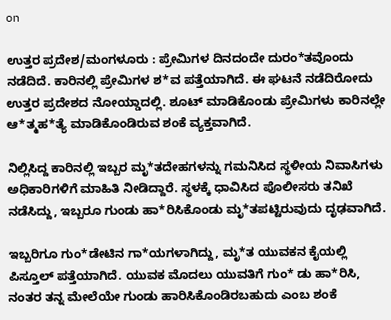on

ಉತ್ತರ ಪ್ರದೇಶ/ಮಂಗಳೂರು : ಪ್ರೇಮಿಗಳ ದಿನದಂದೇ ದುರಂ*ತವೊಂದು ನಡೆದಿದೆ. ಕಾರಿನಲ್ಲಿ ಪ್ರೇಮಿಗಳ ಶ*ವ ಪತ್ತೆಯಾಗಿದೆ. ಈ ಘಟನೆ ನಡೆದಿರೋದು  ಉತ್ತರ ಪ್ರದೇಶದ ನೋಯ್ಡಾದಲ್ಲಿ. ಶೂಟ್ ಮಾಡಿಕೊಂಡು ಪ್ರೇಮಿಗಳು ಕಾರಿನಲ್ಲೇ ಆ*ತ್ಮಹ*ತ್ಯೆ ಮಾಡಿಕೊಂಡಿರುವ ಶಂಕೆ ವ್ಯಕ್ತವಾಗಿದೆ.

ನಿಲ್ಲಿಸಿದ್ದ ಕಾರಿನಲ್ಲಿ ಇಬ್ಬರ ಮೃ*ತದೇಹಗಳನ್ನು ಗಮನಿಸಿದ ಸ್ಥಳೀಯ ನಿವಾಸಿಗಳು ಅಧಿಕಾರಿಗಳಿಗೆ ಮಾಹಿತಿ ನೀಡಿದ್ದಾರೆ. ಸ್ಥಳಕ್ಕೆ ಧಾವಿಸಿದ ಪೊಲೀಸರು ತನಿಖೆ ನಡೆಸಿದ್ದು, ಇಬ್ಬರೂ ಗುಂಡು ಹಾ*ರಿಸಿಕೊಂಡು ಮೃ*ತಪಟ್ಟಿರುವುದು ದೃಢವಾಗಿದೆ.

ಇಬ್ಬರಿಗೂ ಗುಂ*ಡೇಟಿನ ಗಾ*ಯಗಳಾಗಿದ್ದು, ಮೃ*ತ ಯುವಕನ ಕೈಯಲ್ಲಿ ಪಿಸ್ತೂಲ್ ಪತ್ತೆಯಾಗಿದೆ. ಯುವಕ ಮೊದಲು ಯುವತಿಗೆ ಗುಂ* ಡು ಹಾ*ರಿಸಿ, ನಂತರ ತನ್ನ ಮೇಲೆಯೇ ಗುಂಡು ಹಾರಿಸಿಕೊಂಡಿರಬಹುದು ಎಂಬ ಶಂಕೆ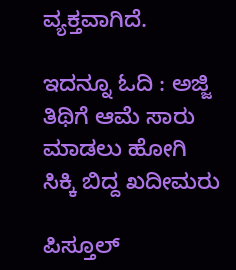ವ್ಯಕ್ತವಾಗಿದೆ.

ಇದನ್ನೂ ಓದಿ : ಅಜ್ಜಿ ತಿಥಿಗೆ ಆಮೆ ಸಾರು ಮಾಡಲು ಹೋಗಿ ಸಿಕ್ಕಿ ಬಿದ್ದ ಖದೀಮರು

ಪಿಸ್ತೂಲ್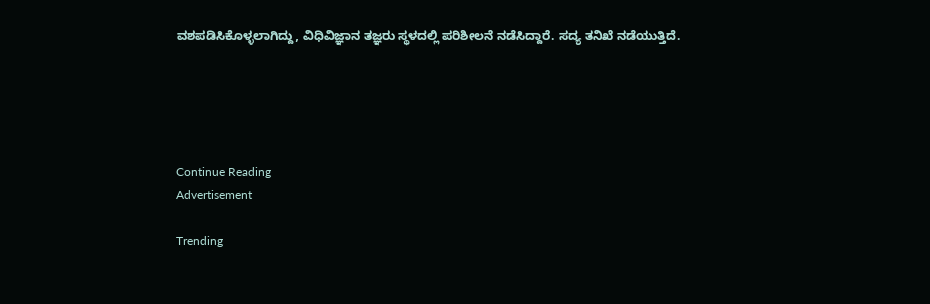ವಶಪಡಿಸಿಕೊಳ್ಳಲಾಗಿದ್ದು, ವಿಧಿವಿಜ್ಞಾನ ತಜ್ಞರು ಸ್ಥಳದಲ್ಲಿ ಪರಿಶೀಲನೆ ನಡೆಸಿದ್ದಾರೆ. ಸದ್ಯ ತನಿಖೆ ನಡೆಯುತ್ತಿದೆ.





Continue Reading
Advertisement

Trending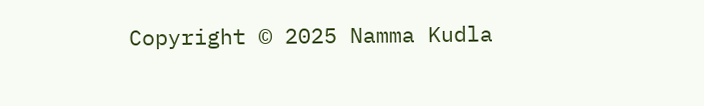Copyright © 2025 Namma Kudla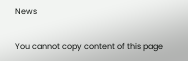News

You cannot copy content of this page